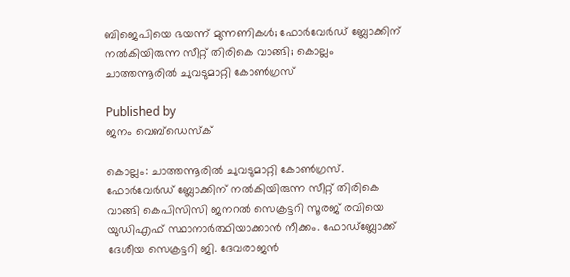ബിജെപിയെ ഭയന്ന് മുന്നണികൾ; ഫോർവേർഡ് ബ്ലോക്കിന് നൽകിയിരുന്ന സീറ്റ് തിരികെ വാങ്ങി; കൊല്ലം ചാത്തന്നൂരിൽ ചുവടുമാറ്റി കോൺഗ്രസ്

Published by
ജനം വെബ്‌ഡെസ്ക്

കൊല്ലം: ചാത്തന്നൂരിൽ ചുവടുമാറ്റി കോൺഗ്രസ്. ഫോർവേർഡ് ബ്ലോക്കിന് നൽകിയിരുന്ന സീറ്റ് തിരികെ വാങ്ങി കെപിസിസി ജനറൽ സെക്രട്ടറി സൂരജ് രവിയെ യുഡിഎഫ് സ്ഥാനാർത്ഥിയാക്കാൻ നീക്കം. ഫോ‍ഡ്ബ്ലോക്ക് ദേശീയ സെക്രട്ടറി ജി. ദേവരാജൻ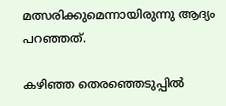മത്സരിക്കുമെന്നായിരുന്നു ആദ്യം പറഞ്ഞത്.

കഴിഞ്ഞ തെരഞ്ഞെടുപ്പിൽ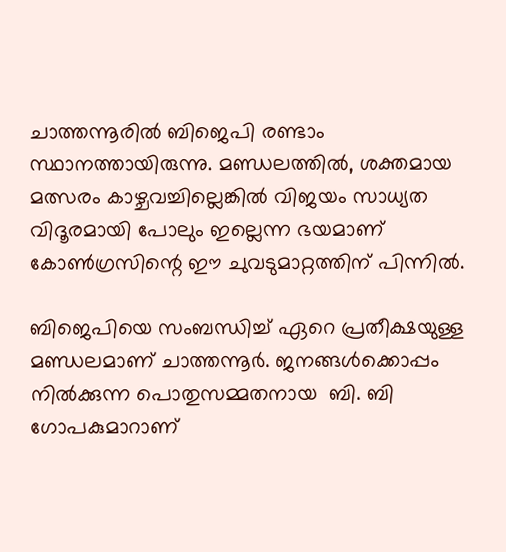ചാത്തന്നൂരിൽ ബിജെപി രണ്ടാം സ്ഥാനത്തായിരുന്നു. മണ്ഡലത്തിൽ, ശക്തമായ മത്സരം കാഴ്ചവച്ചില്ലെങ്കിൽ വിജയം സാധ്യത വിദൂരമായി പോലും ഇല്ലെന്ന ഭയമാണ് കോൺഗ്രസിന്റെ ഈ ചുവടുമാറ്റത്തിന് പിന്നിൽ.

ബിജെപിയെ സംബന്ധിച്ച് ഏറെ പ്രതീക്ഷയുള്ള മണ്ഡലമാണ് ചാത്തന്നൂ‍ർ. ജനങ്ങൾക്കൊപ്പം നിൽക്കുന്ന പൊതുസമ്മതനായ  ബി. ബി ഗോപകുമാറാണ്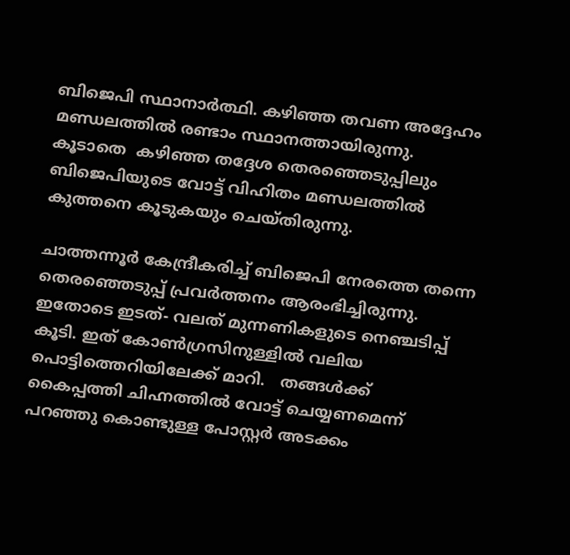ബിജെപി സ്ഥാനാ‍ർത്ഥി. കഴിഞ്ഞ തവണ അദ്ദേഹം മണ്ഡലത്തിൽ രണ്ടാം സ്ഥാനത്തായിരുന്നു. കൂടാതെ  കഴിഞ്ഞ തദ്ദേശ തെരഞ്ഞെടുപ്പിലും ബിജെപിയുടെ വോട്ട് വിഹിതം മണ്ഡലത്തിൽ കുത്തനെ കൂടുകയും ചെയ്തിരുന്നു.

ചാത്തന്നൂ‍ർ കേന്ദ്രീകരിച്ച് ബിജെപി നേരത്തെ തന്നെ തെരഞ്ഞെടുപ്പ് പ്രവ‍ർത്തനം ആരംഭിച്ചിരുന്നു. ഇതോടെ ഇടത്- വലത് മുന്നണികളുടെ നെഞ്ചടിപ്പ് കൂടി. ഇത് കോൺഗ്രസിനുള്ളിൽ വലിയ പൊട്ടിത്തെറിയിലേക്ക് മാറി.   തങ്ങൾക്ക് കൈപ്പത്തി ചിഹ്നത്തിൽ വോട്ട് ചെയ്യണമെന്ന് പറഞ്ഞു കൊണ്ടുള്ള പോസ്റ്റ‍ർ അടക്കം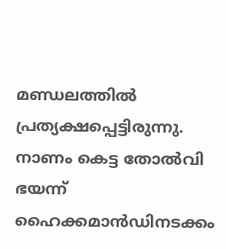മണ്ഡലത്തിൽ പ്രത്യക്ഷപ്പെട്ടിരുന്നു. നാണം കെട്ട തോൽവി ഭയന്ന് ഹൈക്കമാൻഡിനടക്കം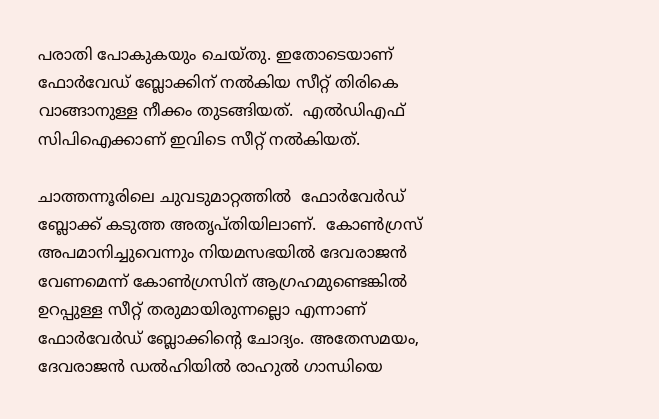പരാതി പോകുകയും ചെയ്തു. ഇതോടെയാണ്  ഫോ‍ർവേഡ് ബ്ലോക്കിന് നൽകിയ സീറ്റ് തിരികെ വാങ്ങാനുള്ള നീക്കം തുടങ്ങിയത്.  എൽഡിഎഫ് സിപിഐക്കാണ് ഇവിടെ സീറ്റ് നൽകിയത്.

ചാത്തന്നൂരിലെ ചുവടുമാറ്റത്തിൽ  ഫോർവേർഡ് ബ്ലോക്ക് കടുത്ത അതൃപ്തിയിലാണ്.  കോൺഗ്രസ് അപമാനിച്ചുവെന്നും നിയമസഭയിൽ ദേവരാജൻ വേണമെന്ന് കോൺഗ്രസിന് ആഗ്രഹമുണ്ടെങ്കിൽ ഉറപ്പുള്ള സീറ്റ് തരുമായിരുന്നല്ലൊ എന്നാണ് ഫോർവേർഡ് ബ്ലോക്കിന്റെ ചോദ്യം. അതേസമയം, ദേവരാജൻ ഡൽഹിയിൽ രാഹുൽ ഗാന്ധിയെ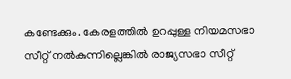കണ്ടേക്കും. കേരളത്തിൽ ഉറപ്പുള്ള നിയമസഭാ സീറ്റ് നൽകുന്നില്ലെങ്കിൽ രാജ്യസഭാ സീറ്റ്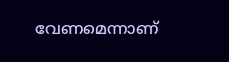വേണമെന്നാണ്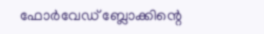ഫോർവേഡ് ബ്ലോക്കിന്റെ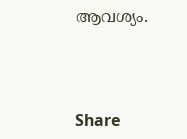ആവശ്യം.



Share